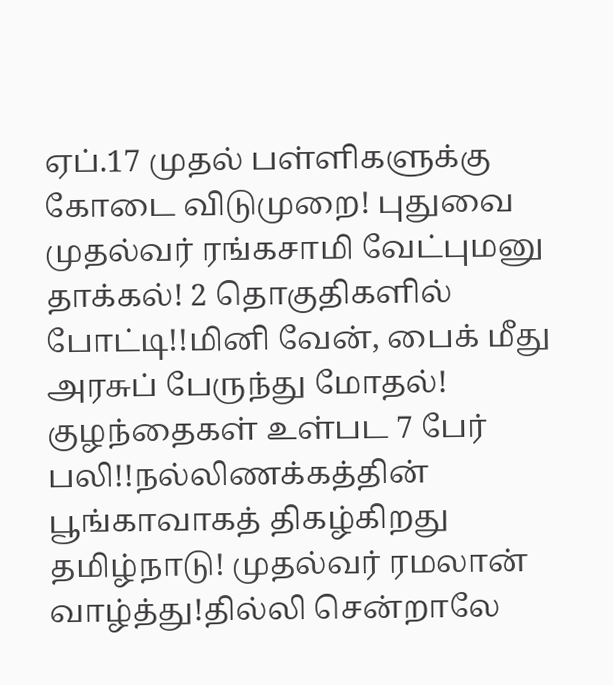ஏப்.17 முதல் பள்ளிகளுக்கு கோடை விடுமுறை! புதுவை முதல்வர் ரங்கசாமி வேட்புமனு தாக்கல்! 2 தொகுதிகளில் போட்டி!!மினி வேன், பைக் மீது அரசுப் பேருந்து மோதல்! குழந்தைகள் உள்பட 7 பேர் பலி!!நல்லிணக்கத்தின் பூங்காவாகத் திகழ்கிறது தமிழ்நாடு! முதல்வர் ரமலான் வாழ்த்து!தில்லி சென்றாலே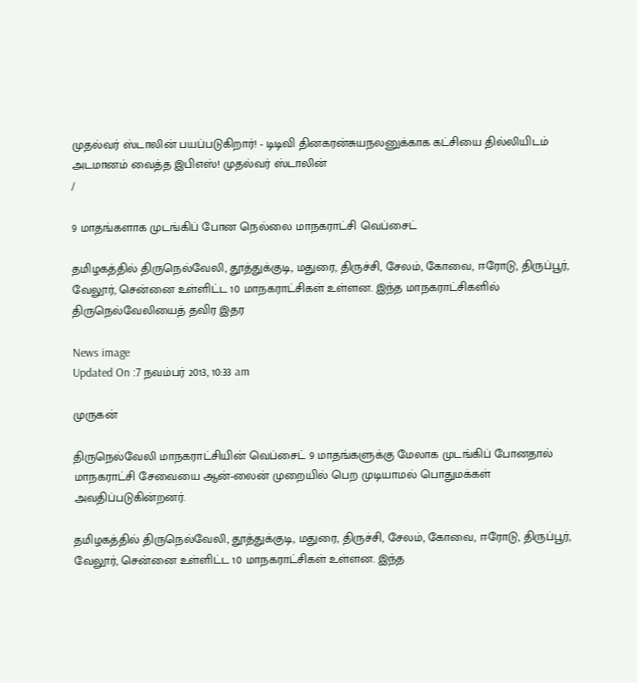முதல்வர் ஸ்டாலின் பயப்படுகிறார்! - டிடிவி தினகரன்சுயநலனுக்காக கட்சியை தில்லியிடம் அடமானம் வைத்த இபிஎஸ்! முதல்வர் ஸ்டாலின்
/

9 மாதங்களாக முடங்கிப் போன நெல்லை மாநகராட்சி வெப்சைட்

தமிழகத்தில் திருநெல்வேலி, தூத்துக்குடி, மதுரை, திருச்சி, சேலம், கோவை, ஈரோடு, திருப்பூர், வேலூர், சென்னை உள்ளிட்ட 10 மாநகராட்சிகள் உள்ளன. இந்த மாநகராட்சிகளில் திருநெல்வேலியைத் தவிர இதர

News image
Updated On :7 நவம்பர் 2013, 10:33 am

முருகன்

திருநெல்வேலி மாநகராட்சியின் வெப்சைட் 9 மாதங்களுக்கு மேலாக முடங்கிப் போனதால் மாநகராட்சி சேவையை ஆன்-லைன் முறையில் பெற முடியாமல் பொதுமக்கள் அவதிப்படுகின்றனர்.

தமிழகத்தில் திருநெல்வேலி, தூத்துக்குடி, மதுரை, திருச்சி, சேலம், கோவை, ஈரோடு, திருப்பூர், வேலூர், சென்னை உள்ளிட்ட 10 மாநகராட்சிகள் உள்ளன. இந்த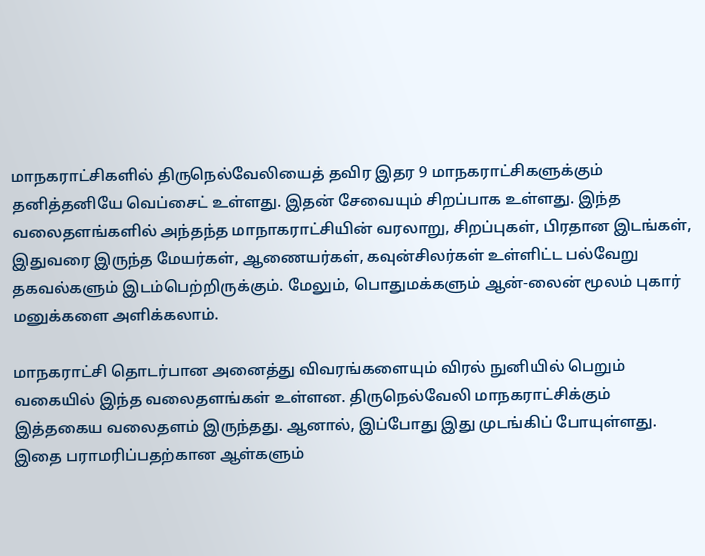மாநகராட்சிகளில் திருநெல்வேலியைத் தவிர இதர 9 மாநகராட்சிகளுக்கும் தனித்தனியே வெப்சைட் உள்ளது. இதன் சேவையும் சிறப்பாக உள்ளது. இந்த வலைதளங்களில் அந்தந்த மாநாகராட்சியின் வரலாறு, சிறப்புகள், பிரதான இடங்கள், இதுவரை இருந்த மேயர்கள், ஆணையர்கள், கவுன்சிலர்கள் உள்ளிட்ட பல்வேறு தகவல்களும் இடம்பெற்றிருக்கும். மேலும், பொதுமக்களும் ஆன்-லைன் மூலம் புகார் மனுக்களை அளிக்கலாம்.

மாநகராட்சி தொடர்பான அனைத்து விவரங்களையும் விரல் நுனியில் பெறும் வகையில் இந்த வலைதளங்கள் உள்ளன. திருநெல்வேலி மாநகராட்சிக்கும் இத்தகைய வலைதளம் இருந்தது. ஆனால், இப்போது இது முடங்கிப் போயுள்ளது. இதை பராமரிப்பதற்கான ஆள்களும்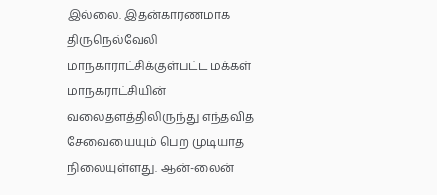இல்லை. இதன்காரணமாக திருநெல்வேலி மாநகாராட்சிக்குள்பட்ட மக்கள் மாநகராட்சியின் வலைதளத்திலிருந்து எந்தவித சேவையையும் பெற முடியாத நிலையுள்ளது. ஆன்-லைன்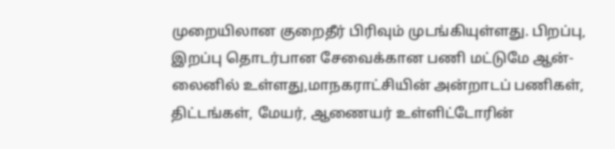முறையிலான குறைதீர் பிரிவும் முடங்கியுள்ளது. பிறப்பு, இறப்பு தொடர்பான சேவைக்கான பணி மட்டுமே ஆன்-லைனில் உள்ளது,மாநகராட்சியின் அன்றாடப் பணிகள், திட்டங்கள், மேயர், ஆணையர் உள்ளிட்டோரின்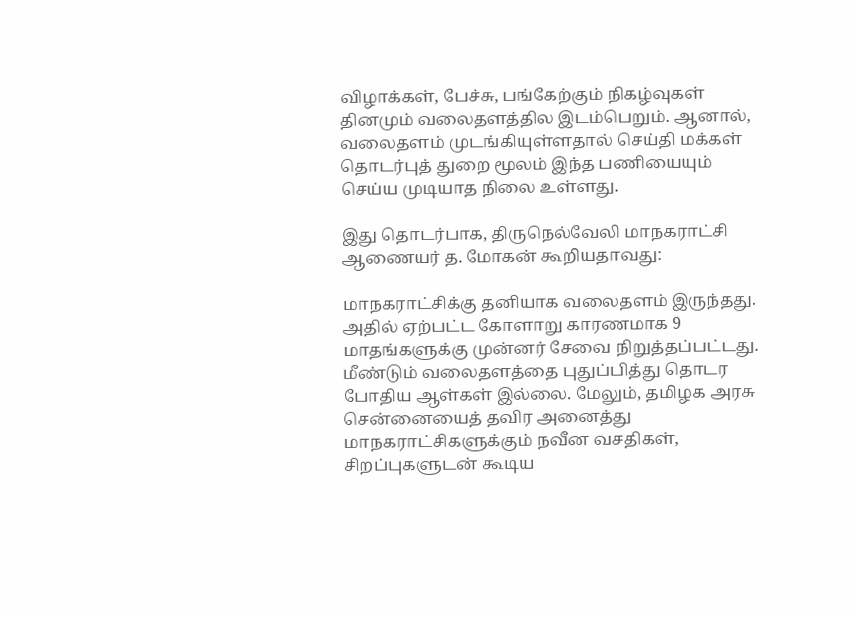விழாக்கள், பேச்சு, பங்கேற்கும் நிகழ்வுகள் தினமும் வலைதளத்தில இடம்பெறும். ஆனால், வலைதளம் முடங்கியுள்ளதால் செய்தி மக்கள் தொடர்புத் துறை மூலம் இந்த பணியையும் செய்ய முடியாத நிலை உள்ளது.

இது தொடர்பாக, திருநெல்வேலி மாநகராட்சி ஆணையர் த. மோகன் கூறியதாவது:

மாநகராட்சிக்கு தனியாக வலைதளம் இருந்தது. அதில் ஏற்பட்ட கோளாறு காரணமாக 9 மாதங்களுக்கு முன்னர் சேவை நிறுத்தப்பட்டது. மீண்டும் வலைதளத்தை புதுப்பித்து தொடர போதிய ஆள்கள் இல்லை. மேலும், தமிழக அரசு சென்னையைத் தவிர அனைத்து மாநகராட்சிகளுக்கும் நவீன வசதிகள், சிறப்புகளுடன் கூடிய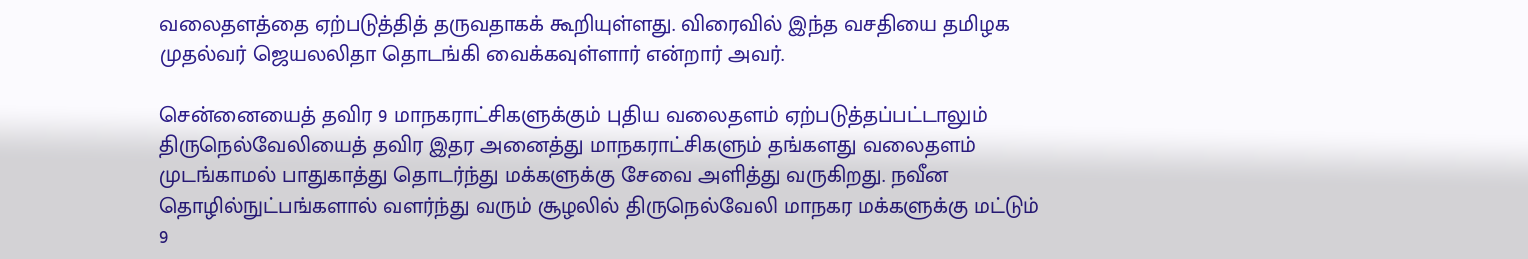வலைதளத்தை ஏற்படுத்தித் தருவதாகக் கூறியுள்ளது. விரைவில் இந்த வசதியை தமிழக முதல்வர் ஜெயலலிதா தொடங்கி வைக்கவுள்ளார் என்றார் அவர்.

சென்னையைத் தவிர 9 மாநகராட்சிகளுக்கும் புதிய வலைதளம் ஏற்படுத்தப்பட்டாலும் திருநெல்வேலியைத் தவிர இதர அனைத்து மாநகராட்சிகளும் தங்களது வலைதளம் முடங்காமல் பாதுகாத்து தொடர்ந்து மக்களுக்கு சேவை அளித்து வருகிறது. நவீன தொழில்நுட்பங்களால் வளர்ந்து வரும் சூழலில் திருநெல்வேலி மாநகர மக்களுக்கு மட்டும் 9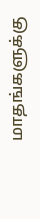மாதங்களுக்கு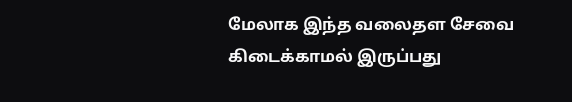மேலாக இந்த வலைதள சேவை கிடைக்காமல் இருப்பது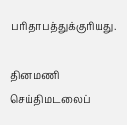பரிதாபத்துக்குரியது.

தினமணி செய்திமடலைப்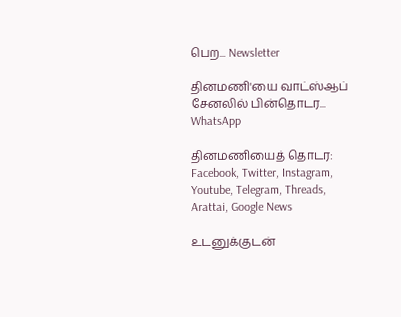பெற... Newsletter

தினமணி'யை வாட்ஸ்ஆப் சேனலில் பின்தொடர... WhatsApp

தினமணியைத் தொடர: Facebook, Twitter, Instagram, Youtube, Telegram, Threads, Arattai, Google News

உடனுக்குடன்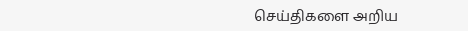செய்திகளை அறிய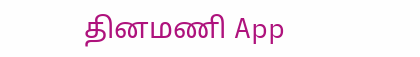தினமணி App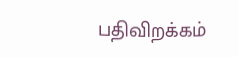பதிவிறக்கம்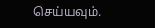செய்யவும்.